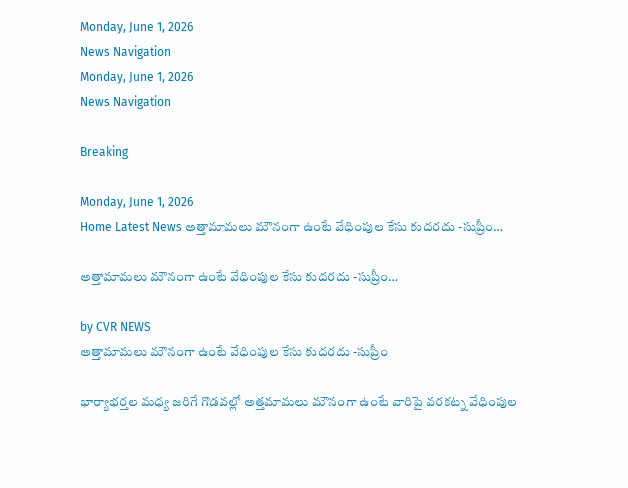Monday, June 1, 2026
News Navigation
Monday, June 1, 2026
News Navigation

Breaking

Monday, June 1, 2026
Home Latest News అత్తామామలు మౌనంగా ఉంటే వేధింపుల కేసు కుదరదు -సుప్రీం…

అత్తామామలు మౌనంగా ఉంటే వేధింపుల కేసు కుదరదు -సుప్రీం…

by CVR NEWS
అత్తామామలు మౌనంగా ఉంటే వేధింపుల కేసు కుదరదు -సుప్రీం

భార్యాభర్తల మధ్య జరిగే గొడవల్లో అత్తమామలు మౌనంగా ఉంటే వారిపై వరకట్న వేధింపుల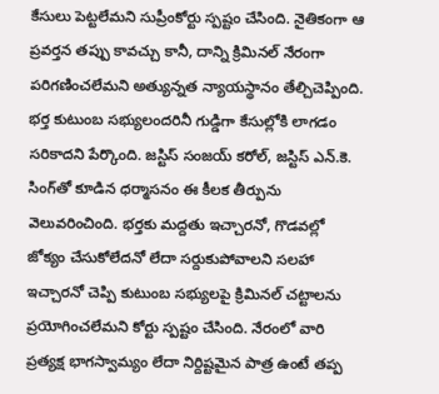కేసులు పెట్టలేమని సుప్రీంకోర్టు స్పష్టం చేసింది. నైతికంగా ఆ ప్రవర్తన తప్పు కావచ్చు కానీ, దాన్ని క్రిమినల్ నేరంగా పరిగణించలేమని అత్యున్నత న్యాయస్థానం తేల్చిచెప్పింది. భర్త కుటుంబ సభ్యులందరినీ గుడ్డిగా కేసుల్లోకి లాగడం సరికాదని పేర్కొంది. జస్టిస్ సంజయ్ కరోల్, జస్టిస్ ఎన్.కె. సింగ్‌తో కూడిన ధర్మాసనం ఈ కీలక తీర్పును వెలువరించింది. భర్తకు మద్దతు ఇచ్చారనో, గొడవల్లో జోక్యం చేసుకోలేదనో లేదా సర్దుకుపోవాలని సలహా ఇచ్చారనో చెప్పి కుటుంబ సభ్యులపై క్రిమినల్ చట్టాలను ప్రయోగించలేమని కోర్టు స్పష్టం చేసింది. నేరంలో వారి ప్రత్యక్ష భాగస్వామ్యం లేదా నిర్దిష్టమైన పాత్ర ఉంటే తప్ప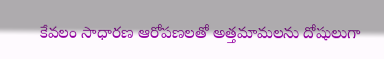కేవలం సాధారణ ఆరోపణలతో అత్తమామలను దోషులుగా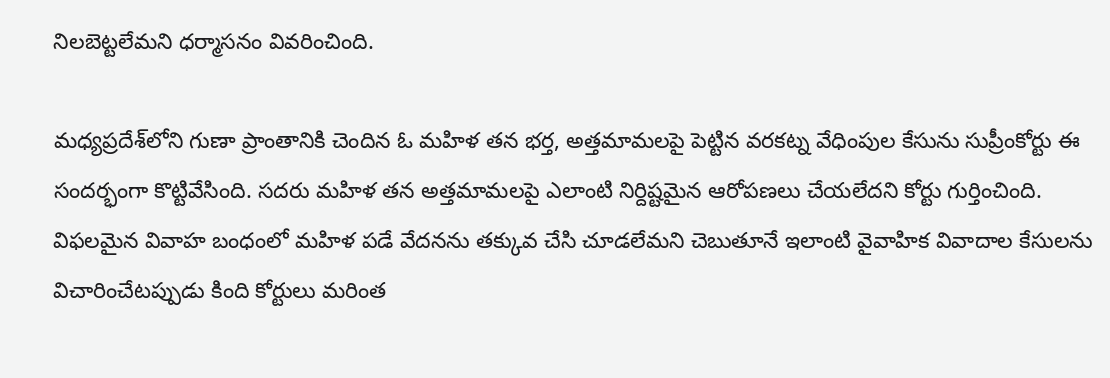నిలబెట్టలేమని ధర్మాసనం వివరించింది.

మధ్యప్రదేశ్‌లోని గుణా ప్రాంతానికి చెందిన ఓ మహిళ తన భర్త, అత్తమామలపై పెట్టిన వరకట్న వేధింపుల కేసును సుప్రీంకోర్టు ఈ సందర్భంగా కొట్టివేసింది. సదరు మహిళ తన అత్తమామలపై ఎలాంటి నిర్దిష్టమైన ఆరోపణలు చేయలేదని కోర్టు గుర్తించింది. విఫలమైన వివాహ బంధంలో మహిళ పడే వేదనను తక్కువ చేసి చూడలేమని చెబుతూనే ఇలాంటి వైవాహిక వివాదాల కేసులను విచారించేటప్పుడు కింది కోర్టులు మరింత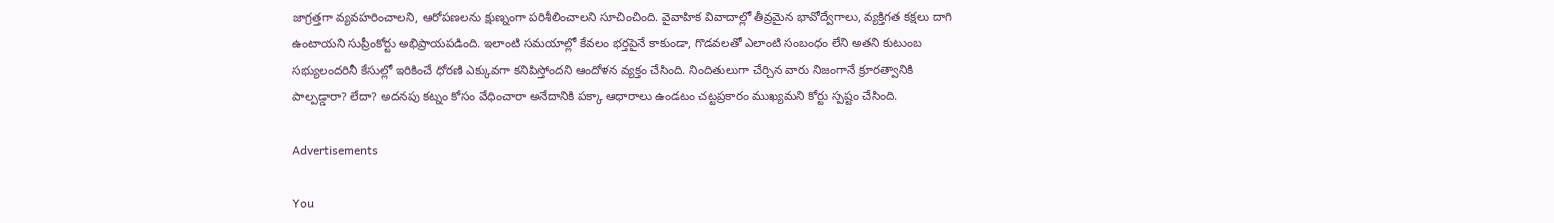జాగ్రత్తగా వ్యవహరించాలని, ఆరోపణలను క్షుణ్నంగా పరిశీలించాలని సూచించింది. వైవాహిక వివాదాల్లో తీవ్రమైన భావోద్వేగాలు, వ్యక్తిగత కక్షలు దాగి ఉంటాయని సుప్రీంకోర్టు అభిప్రాయపడింది. ఇలాంటి సమయాల్లో కేవలం భర్తపైనే కాకుండా, గొడవలతో ఎలాంటి సంబంధం లేని అతని కుటుంబ సభ్యులందరినీ కేసుల్లో ఇరికించే ధోరణి ఎక్కువగా కనిపిస్తోందని ఆందోళన వ్యక్తం చేసింది. నిందితులుగా చేర్చిన వారు నిజంగానే క్రూరత్వానికి పాల్పడ్డారా? లేదా? అదనపు కట్నం కోసం వేధించారా అనేదానికి పక్కా ఆధారాలు ఉండటం చట్టప్రకారం ముఖ్యమని కోర్టు స్పష్టం చేసింది.

Advertisements

You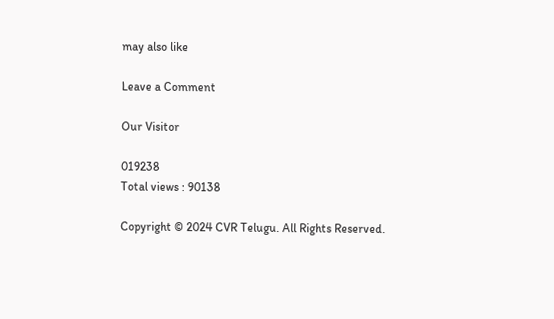may also like

Leave a Comment

Our Visitor

019238
Total views : 90138

Copyright © 2024 CVR Telugu. All Rights Reserved.